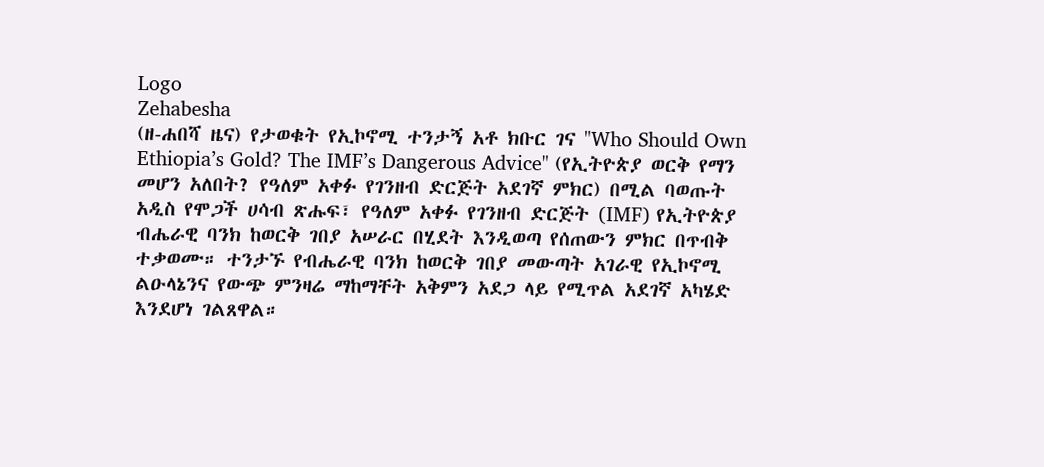Logo
Zehabesha
(ዘ-ሐበሻ ዜና) የታወቁት የኢኮኖሚ ተንታኝ አቶ ክቡር ገና "Who Should Own Ethiopia’s Gold? The IMF’s Dangerous Advice" (የኢትዮጵያ ወርቅ የማን መሆን አለበት? የዓለም አቀፉ የገንዘብ ድርጅት አደገኛ ምክር) በሚል ባወጡት አዲስ የሞጋች ሀሳብ ጽሑፍ፣ የዓለም አቀፉ የገንዘብ ድርጅት (IMF) የኢትዮጵያ ብሔራዊ ባንክ ከወርቅ ገበያ አሠራር በሂደት እንዲወጣ የሰጠውን ምክር በጥብቅ ተቃወሙ። ተንታኙ የብሔራዊ ባንክ ከወርቅ ገበያ መውጣት አገራዊ የኢኮኖሚ ልዑላኔንና የውጭ ምንዛሬ ማከማቸት አቅምን አደጋ ላይ የሚጥል አደገኛ አካሄድ እንደሆነ ገልጸዋል።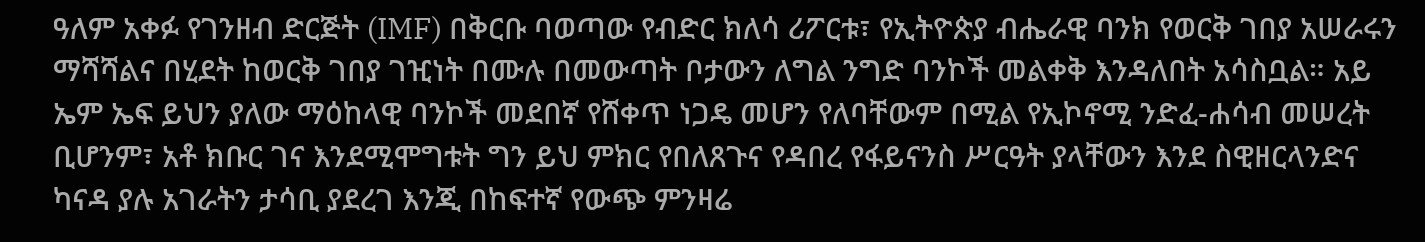ዓለም አቀፉ የገንዘብ ድርጅት (IMF) በቅርቡ ባወጣው የብድር ክለሳ ሪፖርቱ፣ የኢትዮጵያ ብሔራዊ ባንክ የወርቅ ገበያ አሠራሩን ማሻሻልና በሂደት ከወርቅ ገበያ ገዢነት በሙሉ በመውጣት ቦታውን ለግል ንግድ ባንኮች መልቀቅ እንዳለበት አሳስቧል። አይ ኤም ኤፍ ይህን ያለው ማዕከላዊ ባንኮች መደበኛ የሸቀጥ ነጋዴ መሆን የለባቸውም በሚል የኢኮኖሚ ንድፈ-ሐሳብ መሠረት ቢሆንም፣ አቶ ክቡር ገና እንደሚሞግቱት ግን ይህ ምክር የበለጸጉና የዳበረ የፋይናንስ ሥርዓት ያላቸውን እንደ ስዊዘርላንድና ካናዳ ያሉ አገራትን ታሳቢ ያደረገ እንጂ በከፍተኛ የውጭ ምንዛሬ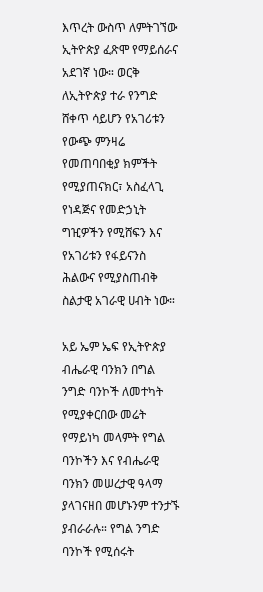እጥረት ውስጥ ለምትገኘው ኢትዮጵያ ፈጽሞ የማይሰራና አደገኛ ነው። ወርቅ ለኢትዮጵያ ተራ የንግድ ሸቀጥ ሳይሆን የአገሪቱን የውጭ ምንዛሬ የመጠባበቂያ ክምችት የሚያጠናክር፣ አስፈላጊ የነዳጅና የመድኃኒት ግዢዎችን የሚሸፍን እና የአገሪቱን የፋይናንስ ሕልውና የሚያስጠብቅ ስልታዊ አገራዊ ሀብት ነው።

አይ ኤም ኤፍ የኢትዮጵያ ብሔራዊ ባንክን በግል ንግድ ባንኮች ለመተካት የሚያቀርበው መሬት የማይነካ መላምት የግል ባንኮችን እና የብሔራዊ ባንክን መሠረታዊ ዓላማ ያላገናዘበ መሆኑንም ተንታኙ ያብራራሉ። የግል ንግድ ባንኮች የሚሰሩት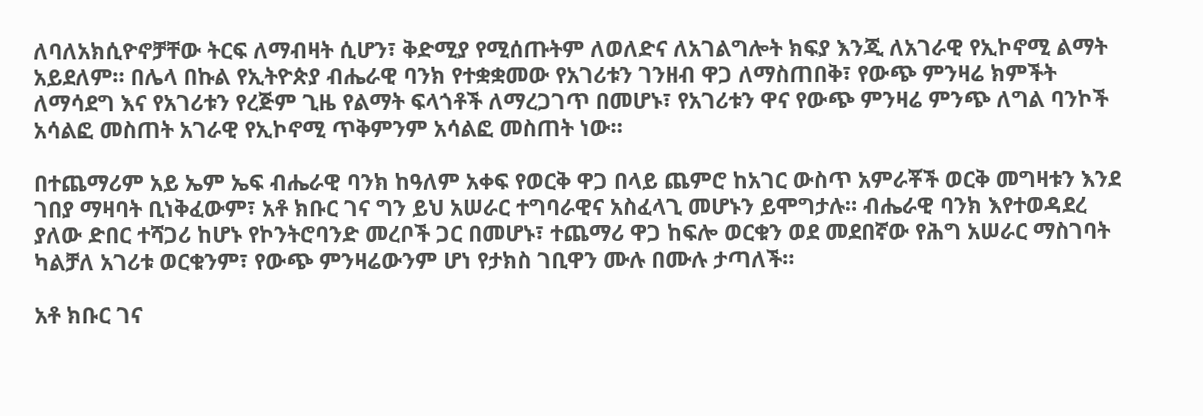ለባለአክሲዮኖቻቸው ትርፍ ለማብዛት ሲሆን፣ ቅድሚያ የሚሰጡትም ለወለድና ለአገልግሎት ክፍያ እንጂ ለአገራዊ የኢኮኖሚ ልማት አይደለም። በሌላ በኩል የኢትዮጵያ ብሔራዊ ባንክ የተቋቋመው የአገሪቱን ገንዘብ ዋጋ ለማስጠበቅ፣ የውጭ ምንዛሬ ክምችት ለማሳደግ እና የአገሪቱን የረጅም ጊዜ የልማት ፍላጎቶች ለማረጋገጥ በመሆኑ፣ የአገሪቱን ዋና የውጭ ምንዛሬ ምንጭ ለግል ባንኮች አሳልፎ መስጠት አገራዊ የኢኮኖሚ ጥቅምንም አሳልፎ መስጠት ነው።

በተጨማሪም አይ ኤም ኤፍ ብሔራዊ ባንክ ከዓለም አቀፍ የወርቅ ዋጋ በላይ ጨምሮ ከአገር ውስጥ አምራቾች ወርቅ መግዛቱን እንደ ገበያ ማዛባት ቢነቅፈውም፣ አቶ ክቡር ገና ግን ይህ አሠራር ተግባራዊና አስፈላጊ መሆኑን ይሞግታሉ። ብሔራዊ ባንክ እየተወዳደረ ያለው ድበር ተሻጋሪ ከሆኑ የኮንትሮባንድ መረቦች ጋር በመሆኑ፣ ተጨማሪ ዋጋ ከፍሎ ወርቁን ወደ መደበኛው የሕግ አሠራር ማስገባት ካልቻለ አገሪቱ ወርቁንም፣ የውጭ ምንዛሬውንም ሆነ የታክስ ገቢዋን ሙሉ በሙሉ ታጣለች።

አቶ ክቡር ገና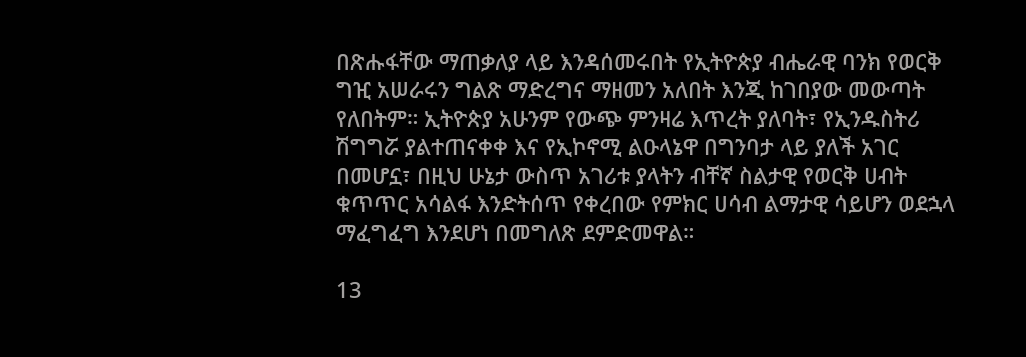በጽሑፋቸው ማጠቃለያ ላይ እንዳሰመሩበት የኢትዮጵያ ብሔራዊ ባንክ የወርቅ ግዢ አሠራሩን ግልጽ ማድረግና ማዘመን አለበት እንጂ ከገበያው መውጣት የለበትም። ኢትዮጵያ አሁንም የውጭ ምንዛሬ እጥረት ያለባት፣ የኢንዱስትሪ ሽግግሯ ያልተጠናቀቀ እና የኢኮኖሚ ልዑላኔዋ በግንባታ ላይ ያለች አገር በመሆኗ፣ በዚህ ሁኔታ ውስጥ አገሪቱ ያላትን ብቸኛ ስልታዊ የወርቅ ሀብት ቁጥጥር አሳልፋ እንድትሰጥ የቀረበው የምክር ሀሳብ ልማታዊ ሳይሆን ወደኋላ ማፈግፈግ እንደሆነ በመግለጽ ደምድመዋል።

13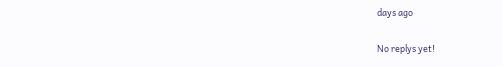days ago

No replys yet!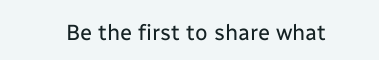Be the first to share what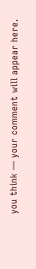you think — your comment will appear here.